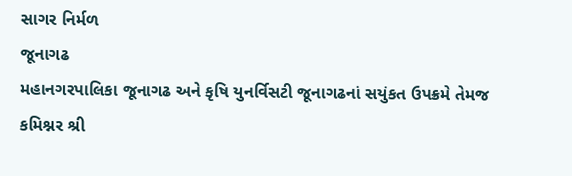સાગર નિર્મળ
જૂનાગઢ
મહાનગરપાલિકા જૂનાગઢ અને કૃષિ યુનર્વિસટી જૂનાગઢનાં સયુંકત ઉપક્રમે તેમજ કમિશ્નર શ્રી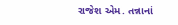રાજેશ એમ. તન્નાનાં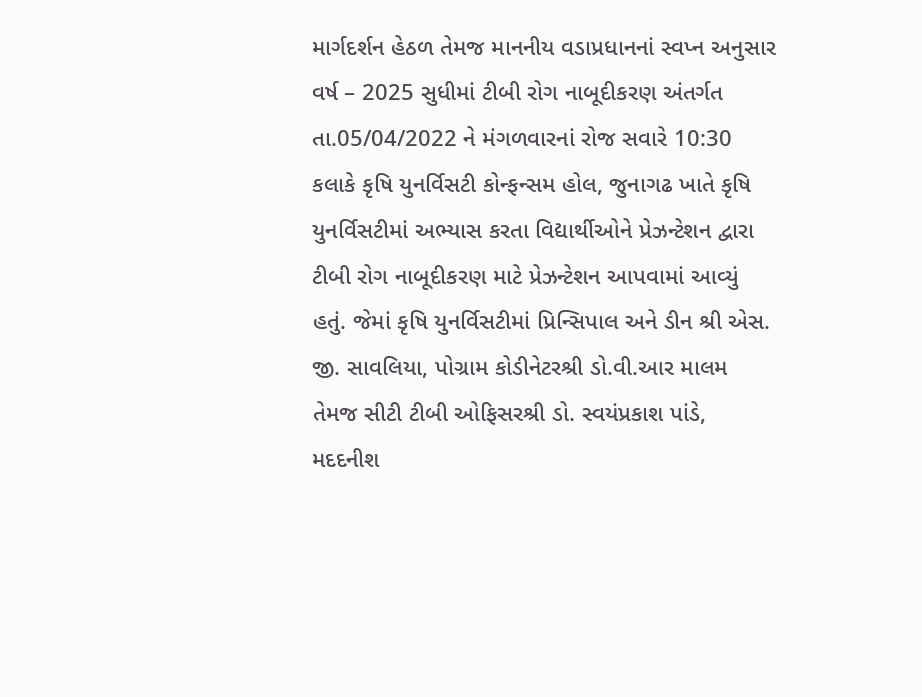માર્ગદર્શન હેઠળ તેમજ માનનીય વડાપ્રધાનનાં સ્વપ્ન અનુસાર વર્ષ – 2025 સુધીમાં ટીબી રોગ નાબૂદીકરણ અંતર્ગત તા.05/04/2022 ને મંગળવારનાં રોજ સવારે 10:30 કલાકે કૃષિ યુનર્વિસટી કોન્ફન્સમ હોલ, જુનાગઢ ખાતે કૃષિ યુનર્વિસટીમાં અભ્યાસ કરતા વિદ્યાર્થીઓને પ્રેઝન્ટેશન દ્વારા ટીબી રોગ નાબૂદીકરણ માટે પ્રેઝન્ટેશન આપવામાં આવ્યું હતું. જેમાં કૃષિ યુનર્વિસટીમાં પ્રિન્સિપાલ અને ડીન શ્રી એસ. જી. સાવલિયા, પોગ્રામ કોડીનેટરશ્રી ડો.વી.આર માલમ તેમજ સીટી ટીબી ઓફિસરશ્રી ડો. સ્વયંપ્રકાશ પાંડે, મદદનીશ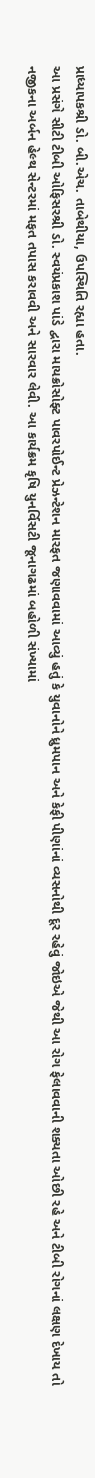પ્રાધ્યાપકશ્રી ડો. બી.એચ. તાબેથીયા, ઉપસ્થિતિ રહ્યા હતા.
આ પ્રસંગે સીટી ટીબી ઓફિસરશ્રી ડો. સ્વયંપ્રકાશ પાંડે દ્વારા માયક્રોસોફ્ટ પાવરપોઈન્ટ પ્રેઝન્ટેશન મારફત જણાવવામાં આવ્યું હતું કે યુવાનોને ધ્રુમપાન અને કેફી પીણાંનાં વ્યસનોથી દૂર રહેવું જોઇએ જેથી આ રોગ ફેલાવવાની શક્યતા ઓછી રહે અને ટીબી રોગનાં લક્ષણ દેખાય તો નજીકના અર્બન હેલ્થ સેન્ટરમાં મફત તપાસ કરાવવી અને સારવાર લેવી. આ કાર્યક્રમ કૃષિ યુનર્વિસટી જૂનાગઢમાં બહોળી સંખ્યામાં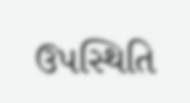ઉપસ્થિતિ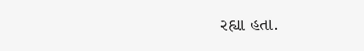રહ્યા હતા.